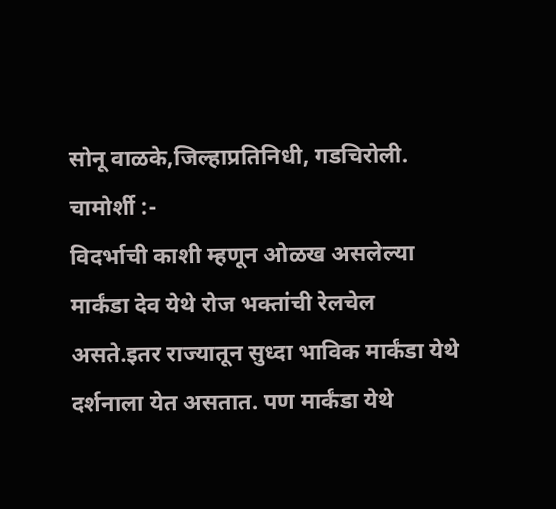सोनू वाळके,जिल्हाप्रतिनिधी, गडचिरोली.
चामोर्शी :-
विदर्भाची काशी म्हणून ओळख असलेल्या मार्कंडा देव येथे रोज भक्तांची रेलचेल असते.इतर राज्यातून सुध्दा भाविक मार्कंडा येथे दर्शनाला येत असतात. पण मार्कंडा येथे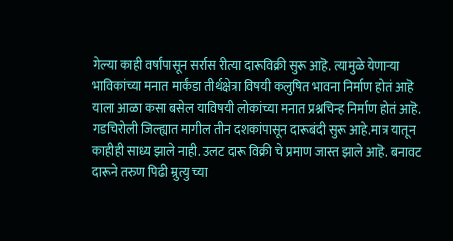गेल्या काही वर्षांपासून सर्रास रीत्या दारूविक्री सुरू आहॆ. त्यामुळे येणाऱ्या भाविकांच्या मनात मार्कंडा तीर्थक्षेत्रा विषयी कलुषित भावना निर्माण होतं आहॆ याला आळा कसा बसेल याविषयी लोकांच्या मनात प्रश्नचिन्ह निर्माण होतं आहॆ.
गडचिरोली जिल्ह्यात मागील तीन दशकांपासून दारूबंदी सुरू आहे.मात्र यातून काहीही साध्य झाले नाही. उलट दारू विक्री चे प्रमाण जास्त झाले आहॆ. बनावट दारूने तरुण पिढी म्रुत्यु च्या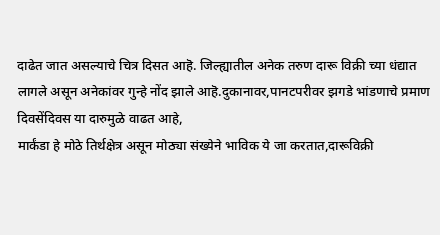दाढेत जात असल्याचे चित्र दिसत आहॆ. जिल्ह्यातील अनेक तरुण दारू विक्री च्या धंद्यात लागले असून अनेकांवर गुन्हे नोंद झाले आहॆ.दुकानावर,पानटपरीवर झगडे भांडणाचे प्रमाण दिवसेंदिवस या दारुमुळे वाढत आहे,
मार्कंडा हे मोठे तिर्थक्षेत्र असून मोठ्या संख्येने भाविक ये जा करतात,दारूविक्री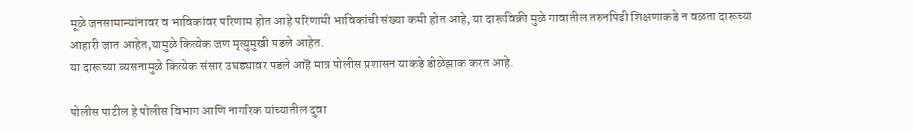मूळे जनसामान्यांनावर व भाविकांवर परिणाम होत आहे परिणामी भाविकांची संख्या कमी होत आहे, या दारूविक्री मुळे गावातील तरुनपिढी शिक्षणाकडे न वळता दारूच्या आहारी जात आहेत,यामुळे कित्येक जण मृत्युमुखी पडले आहेत.
या दारूच्या व्यसनामुळे कित्येक संसार उघड्यावर पडले आहॆ मात्र पोलीस प्रशासन याकडे डोळेझाक करत आहे.

पोलीस पाटील हे पोलीस विभाग आणि नागरिक यांच्यातील दुवा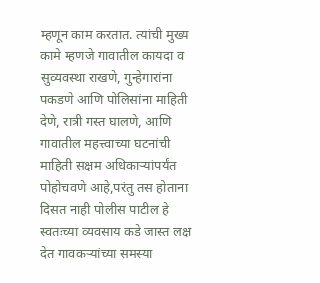म्हणून काम करतात. त्यांची मुख्य कामे म्हणजे गावातील कायदा व सुव्यवस्था राखणे, गुन्हेगारांना पकडणे आणि पोलिसांना माहिती देणे, रात्री गस्त घालणे, आणि गावातील महत्त्वाच्या घटनांची माहिती सक्षम अधिकाऱ्यांपर्यंत पोहोचवणे आहे,परंतु तस होताना दिसत नाही पोलीस पाटील हे स्वतःच्या व्यवसाय कडे जास्त लक्ष देत गावकऱ्यांच्या समस्या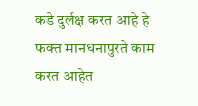कडे दुर्लक्ष करत आहे हे फक्त मानधनापुरते काम करत आहेत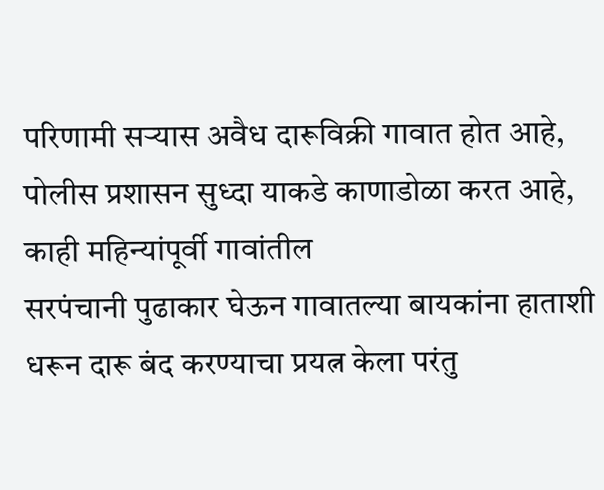परिणामी सऱ्यास अवैध दारूविक्री गावात होत आहे,
पोलीस प्रशासन सुध्दा याकडे काणाडोळा करत आहे, काही महिन्यांपूर्वी गावांतील
सरपंचानी पुढाकार घेऊन गावातल्या बायकांना हाताशी धरून दारू बंद करण्याचा प्रयत्न केला परंतु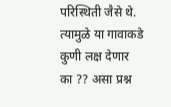परिस्थिती जैसे थे. त्यामुळे या गावाकडे कुणी लक्ष देणार का ?? असा प्रश्न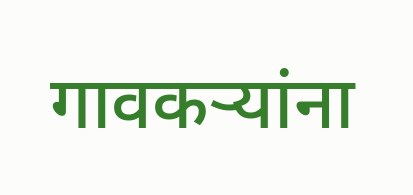गावकऱ्यांना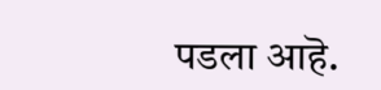पडला आहॆ.